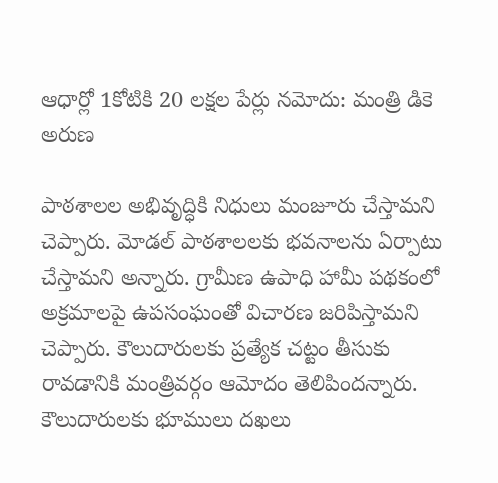ఆధార్లో 1కోటికి 20 లక్షల పేర్లు నమోదు: మంత్రి డికె అరుణ

పాఠశాలల అభివృద్ధికి నిధులు మంజూరు చేస్తామని చెప్పారు. మోడల్ పాఠశాలలకు భవనాలను ఏర్పాటు చేస్తామని అన్నారు. గ్రామీణ ఉపాధి హామీ పథకంలో అక్రమాలపై ఉపసంఘంతో విచారణ జరిపిస్తామని చెప్పారు. కౌలుదారులకు ప్రత్యేక చట్టం తీసుకు రావడానికి మంత్రివర్గం ఆమోదం తెలిపిందన్నారు. కౌలుదారులకు భూములు దఖలు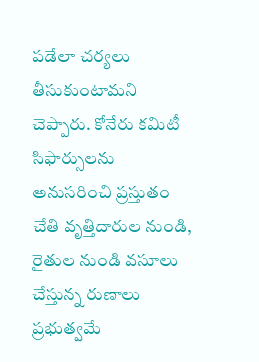పడేలా చర్యలు తీసుకుంటామని చెప్పారు. కోనేరు కమిటీ సిఫార్సులను అనుసరించి ప్రస్తుతం చేతి వృత్తిదారుల నుండి, రైతుల నుండి వసూలు చేస్తున్న రుణాలు ప్రభుత్వమే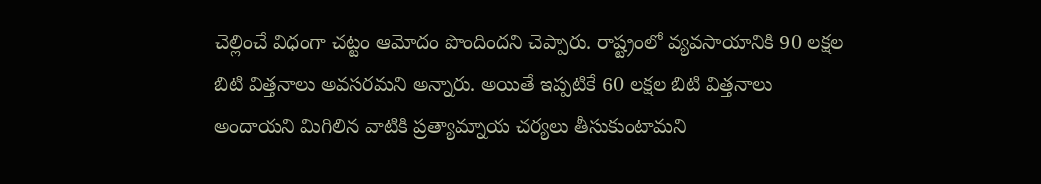చెల్లించే విధంగా చట్టం ఆమోదం పొందిందని చెప్పారు. రాష్ట్రంలో వ్యవసాయానికి 90 లక్షల బిటి విత్తనాలు అవసరమని అన్నారు. అయితే ఇప్పటికే 60 లక్షల బిటి విత్తనాలు అందాయని మిగిలిన వాటికి ప్రత్యామ్నాయ చర్యలు తీసుకుంటామని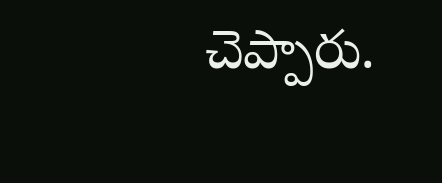చెప్పారు.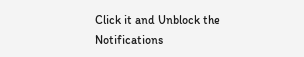Click it and Unblock the Notifications